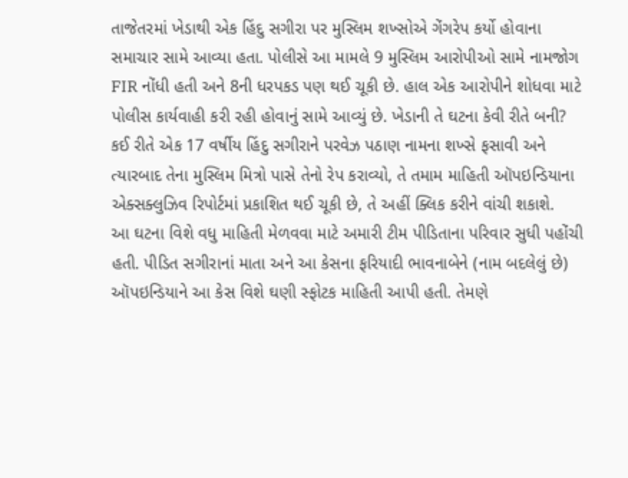તાજેતરમાં ખેડાથી એક હિંદુ સગીરા પર મુસ્લિમ શખ્સોએ ગેંગરેપ કર્યો હોવાના સમાચાર સામે આવ્યા હતા. પોલીસે આ મામલે 9 મુસ્લિમ આરોપીઓ સામે નામજોગ FIR નોંધી હતી અને 8ની ધરપકડ પણ થઈ ચૂકી છે. હાલ એક આરોપીને શોધવા માટે પોલીસ કાર્યવાહી કરી રહી હોવાનું સામે આવ્યું છે. ખેડાની તે ઘટના કેવી રીતે બની? કઈ રીતે એક 17 વર્ષીય હિંદુ સગીરાને પરવેઝ પઠાણ નામના શખ્સે ફસાવી અને ત્યારબાદ તેના મુસ્લિમ મિત્રો પાસે તેનો રેપ કરાવ્યો, તે તમામ માહિતી ઑપઇન્ડિયાના એક્સક્લુઝિવ રિપોર્ટમાં પ્રકાશિત થઈ ચૂકી છે, તે અહીં ક્લિક કરીને વાંચી શકાશે.
આ ઘટના વિશે વધુ માહિતી મેળવવા માટે અમારી ટીમ પીડિતાના પરિવાર સુધી પહોંચી હતી. પીડિત સગીરાનાં માતા અને આ કેસના ફરિયાદી ભાવનાબેને (નામ બદલેલું છે) ઑપઇન્ડિયાને આ કેસ વિશે ઘણી સ્ફોટક માહિતી આપી હતી. તેમણે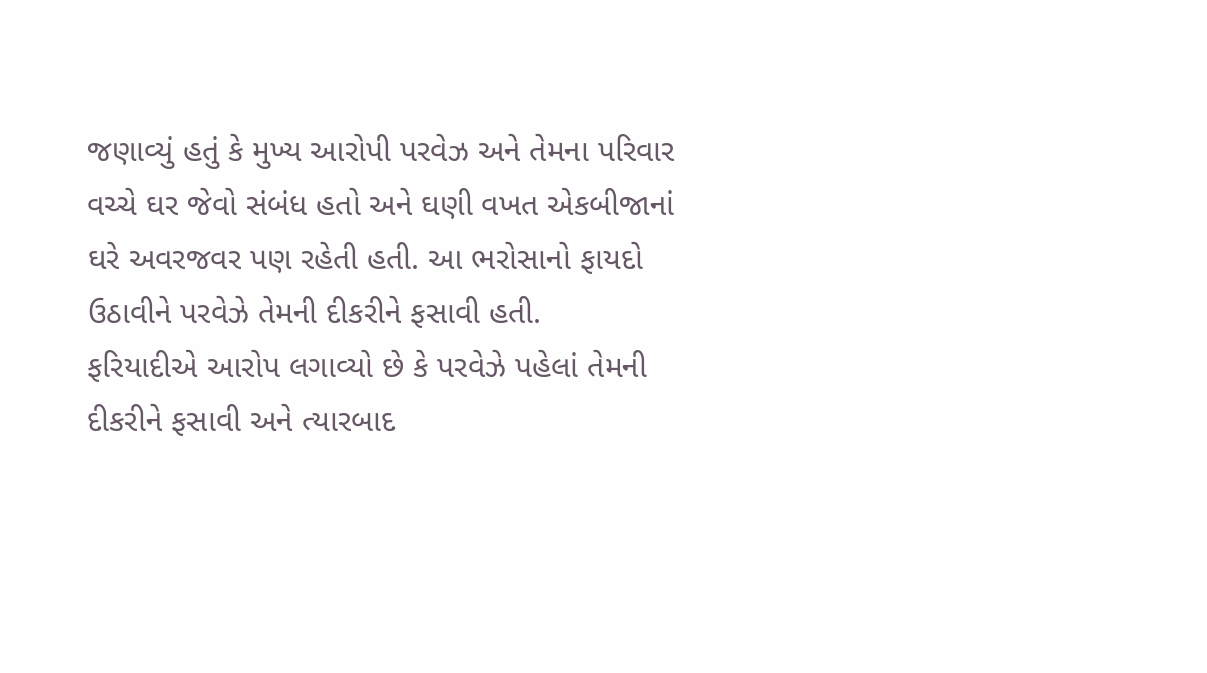જણાવ્યું હતું કે મુખ્ય આરોપી પરવેઝ અને તેમના પરિવાર વચ્ચે ઘર જેવો સંબંધ હતો અને ઘણી વખત એકબીજાનાં ઘરે અવરજવર પણ રહેતી હતી. આ ભરોસાનો ફાયદો ઉઠાવીને પરવેઝે તેમની દીકરીને ફસાવી હતી.
ફરિયાદીએ આરોપ લગાવ્યો છે કે પરવેઝે પહેલાં તેમની દીકરીને ફસાવી અને ત્યારબાદ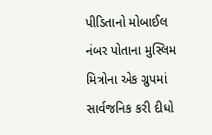પીડિતાનો મોબાઈલ નંબર પોતાના મુસ્લિમ મિત્રોના એક ગ્રુપમાં સાર્વજનિક કરી દીધો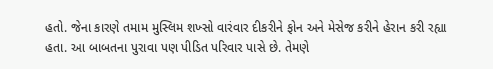હતો. જેના કારણે તમામ મુસ્લિમ શખ્સો વારંવાર દીકરીને ફોન અને મેસેજ કરીને હેરાન કરી રહ્યા હતા. આ બાબતના પુરાવા પણ પીડિત પરિવાર પાસે છે. તેમણે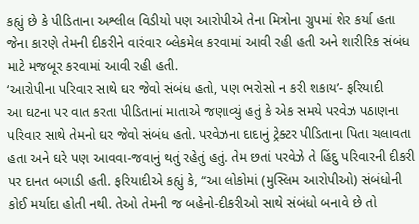કહ્યું છે કે પીડિતાના અશ્લીલ વિડીયો પણ આરોપીએ તેના મિત્રોના ગ્રુપમાં શેર કર્યા હતા જેના કારણે તેમની દીકરીને વારંવાર બ્લેકમેલ કરવામાં આવી રહી હતી અને શારીરિક સંબંધ માટે મજબૂર કરવામાં આવી રહી હતી.
‘આરોપીના પરિવાર સાથે ઘર જેવો સંબંધ હતો, પણ ભરોસો ન કરી શકાય’- ફરિયાદી
આ ઘટના પર વાત કરતા પીડિતાનાં માતાએ જણાવ્યું હતું કે એક સમયે પરવેઝ પઠાણના પરિવાર સાથે તેમનો ઘર જેવો સંબંધ હતો. પરવેઝના દાદાનું ટ્રેક્ટર પીડિતાના પિતા ચલાવતા હતા અને ઘરે પણ આવવા-જવાનું થતું રહેતું હતું. તેમ છતાં પરવેઝે તે હિંદુ પરિવારની દીકરી પર દાનત બગાડી હતી. ફરિયાદીએ કહ્યું કે, “આ લોકોમાં (મુસ્લિમ આરોપીઓ) સંબંધોની કોઈ મર્યાદા હોતી નથી. તેઓ તેમની જ બહેનો-દીકરીઓ સાથે સંબંધો બનાવે છે તો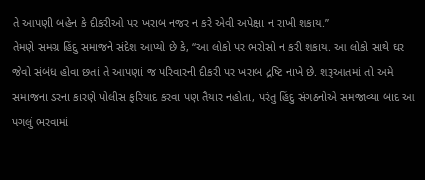તે આપણી બહેન કે દીકરીઓ પર ખરાબ નજર ન કરે એવી અપેક્ષા ન રાખી શકાય.”
તેમણે સમગ્ર હિંદુ સમાજને સંદેશ આપ્યો છે કે, “આ લોકો પર ભરોસો ન કરી શકાય. આ લોકો સાથે ઘર જેવો સંબંધ હોવા છતાં તે આપણાં જ પરિવારની દીકરી પર ખરાબ દ્રષ્ટિ નાખે છે. શરૂઆતમાં તો અમે સમાજના ડરના કારણે પોલીસ ફરિયાદ કરવા પણ તૈયાર નહોતા, પરંતુ હિંદુ સંગઠનોએ સમજાવ્યા બાદ આ પગલું ભરવામાં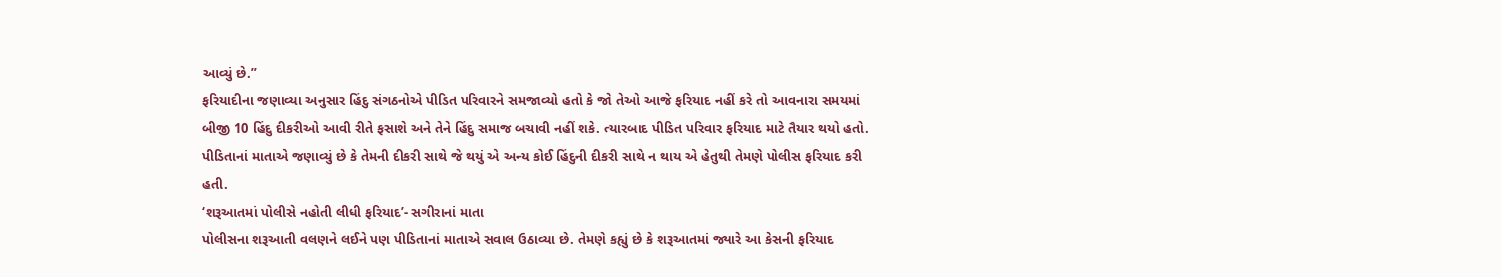આવ્યું છે.”
ફરિયાદીના જણાવ્યા અનુસાર હિંદુ સંગઠનોએ પીડિત પરિવારને સમજાવ્યો હતો કે જો તેઓ આજે ફરિયાદ નહીં કરે તો આવનારા સમયમાં બીજી 10 હિંદુ દીકરીઓ આવી રીતે ફસાશે અને તેને હિંદુ સમાજ બચાવી નહીં શકે. ત્યારબાદ પીડિત પરિવાર ફરિયાદ માટે તૈયાર થયો હતો. પીડિતાનાં માતાએ જણાવ્યું છે કે તેમની દીકરી સાથે જે થયું એ અન્ય કોઈ હિંદુની દીકરી સાથે ન થાય એ હેતુથી તેમણે પોલીસ ફરિયાદ કરી હતી.
‘શરૂઆતમાં પોલીસે નહોતી લીધી ફરિયાદ’- સગીરાનાં માતા
પોલીસના શરૂઆતી વલણને લઈને પણ પીડિતાનાં માતાએ સવાલ ઉઠાવ્યા છે. તેમણે કહ્યું છે કે શરૂઆતમાં જ્યારે આ કેસની ફરિયાદ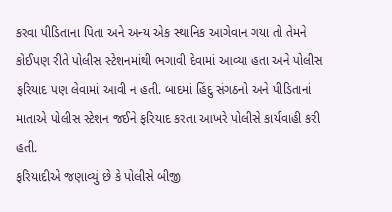કરવા પીડિતાના પિતા અને અન્ય એક સ્થાનિક આગેવાન ગયા તો તેમને કોઈપણ રીતે પોલીસ સ્ટેશનમાંથી ભગાવી દેવામાં આવ્યા હતા અને પોલીસ ફરિયાદ પણ લેવામાં આવી ન હતી. બાદમાં હિંદુ સંગઠનો અને પીડિતાનાં માતાએ પોલીસ સ્ટેશન જઈને ફરિયાદ કરતા આખરે પોલીસે કાર્યવાહી કરી હતી.
ફરિયાદીએ જણાવ્યું છે કે પોલીસે બીજી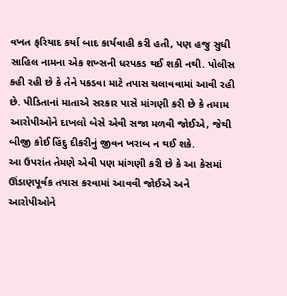વખત ફરિયાદ કર્યા બાદ કાર્યવાહી કરી હતી, પણ હજુ સુધી સાહિલ નામના એક શખ્સની ધરપકડ થઈ શકી નથી. પોલીસ કહી રહી છે કે તેને પકડવા માટે તપાસ ચલાવવામાં આવી રહી છે. પીડિતાનાં માતાએ સરકાર પાસે માંગણી કરી છે કે તમામ આરોપીઓને દાખલો બેસે એવી સજા મળવી જોઈએ, જેથી બીજી કોઈ હિંદુ દીકરીનું જીવન ખરાબ ન થઈ શકે.
આ ઉપરાંત તેમણે એવી પણ માંગણી કરી છે કે આ કેસમાં ઊંડાણપૂર્વક તપાસ કરવામાં આવવી જોઈએ અને આરોપીઓને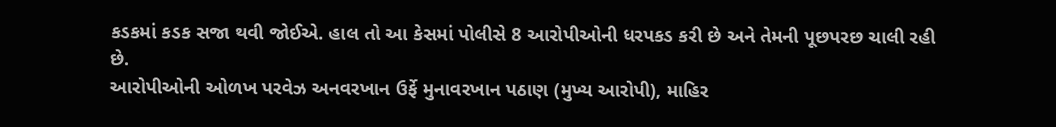કડકમાં કડક સજા થવી જોઈએ. હાલ તો આ કેસમાં પોલીસે 8 આરોપીઓની ધરપકડ કરી છે અને તેમની પૂછપરછ ચાલી રહી છે.
આરોપીઓની ઓળખ પરવેઝ અનવરખાન ઉર્ફે મુનાવરખાન પઠાણ (મુખ્ય આરોપી), માહિર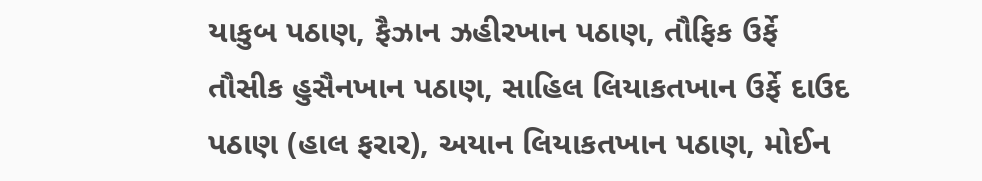યાકુબ પઠાણ, ફૈઝાન ઝહીરખાન પઠાણ, તૌફિક ઉર્ફે તૌસીક હુસૈનખાન પઠાણ, સાહિલ લિયાકતખાન ઉર્ફે દાઉદ પઠાણ (હાલ ફરાર), અયાન લિયાકતખાન પઠાણ, મોઈન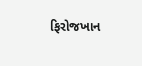ફિરોજખાન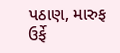પઠાણ, મારુફ ઉર્ફે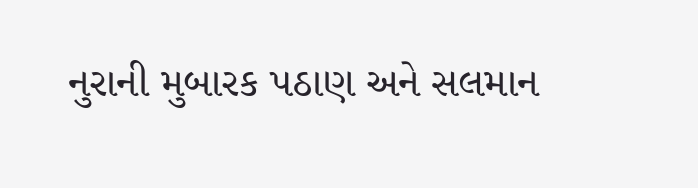નુરાની મુબારક પઠાણ અને સલમાન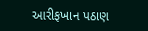આરીફખાન પઠાણ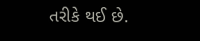તરીકે થઈ છે.